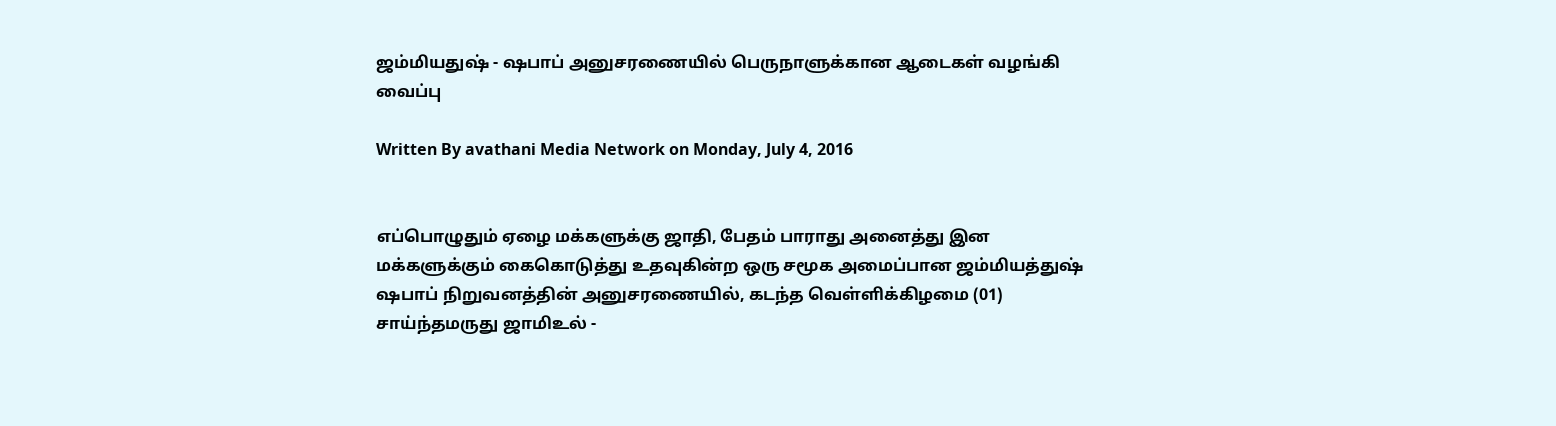ஜம்மியதுஷ் - ஷபாப் அனுசரணையில் பெருநாளுக்கான ஆடைகள் வழங்கி வைப்பு

Written By avathani Media Network on Monday, July 4, 2016


எப்பொழுதும் ஏழை மக்களுக்கு ஜாதி, பேதம் பாராது அனைத்து இன மக்களுக்கும் கைகொடுத்து உதவுகின்ற ஒரு சமூக அமைப்பான ஜம்மியத்துஷ் ஷபாப் நிறுவனத்தின் அனுசரணையில், கடந்த வெள்ளிக்கிழமை (01) சாய்ந்தமருது ஜாமிஉல் -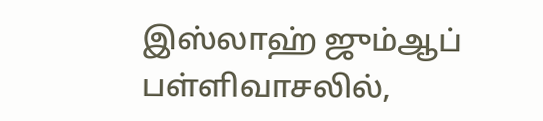இஸ்லாஹ் ஜும்ஆப் பள்ளிவாசலில்,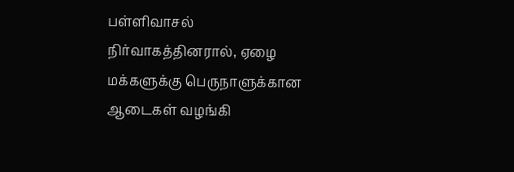பள்ளிவாசல் நிர்வாகத்தினரால், ஏழை மக்களுக்கு பெருநாளுக்கான ஆடைகள் வழங்கி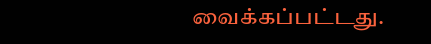வைக்கப்பட்டது.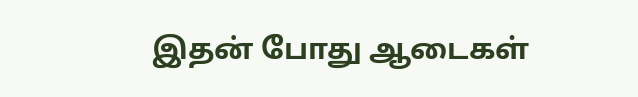இதன் போது ஆடைகள்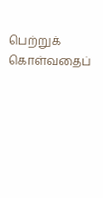பெற்றுக் கொள்வதைப்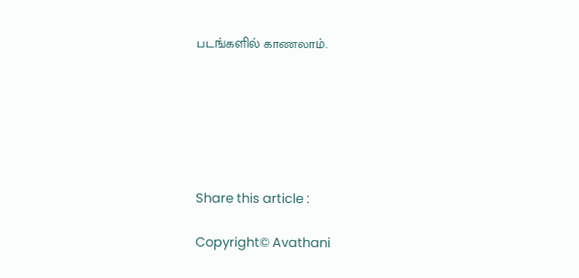படங்களில் காணலாம்.






Share this article :

Copyright© Avathani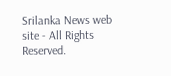Srilanka News web site - All Rights Reserved.